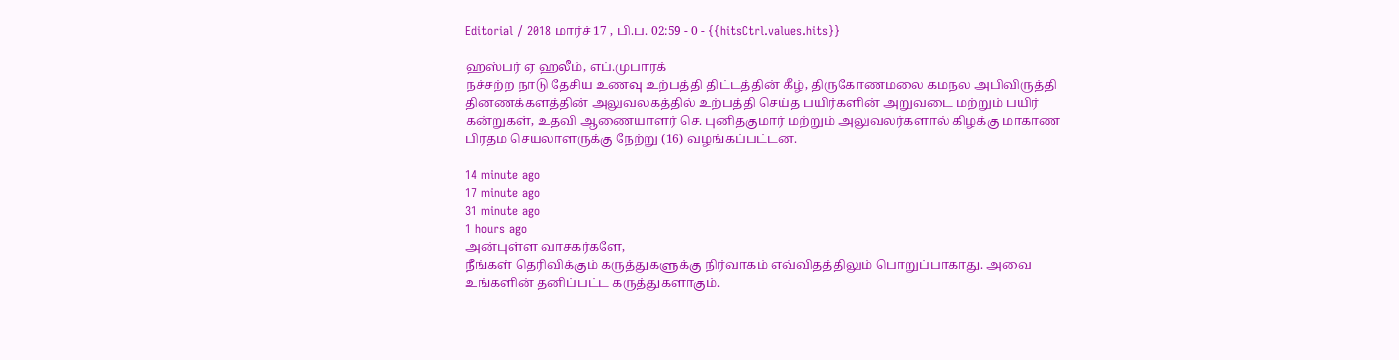Editorial / 2018 மார்ச் 17 , பி.ப. 02:59 - 0 - {{hitsCtrl.values.hits}}

ஹஸ்பர் ஏ ஹலீம், எப்.முபாரக்
நச்சற்ற நாடு தேசிய உணவு உற்பத்தி திட்டத்தின் கீழ், திருகோணமலை கமநல அபிவிருத்தி தினணக்களத்தின் அலுவலகத்தில் உற்பத்தி செய்த பயிர்களின் அறுவடை மற்றும் பயிர் கன்றுகள், உதவி ஆணையாளர் செ. புனிதகுமார் மற்றும் அலுவலர்களால் கிழக்கு மாகாண பிரதம செயலாளருக்கு நேற்று (16) வழங்கப்பட்டன.

14 minute ago
17 minute ago
31 minute ago
1 hours ago
அன்புள்ள வாசகர்களே,
நீங்கள் தெரிவிக்கும் கருத்துகளுக்கு நிர்வாகம் எவ்விதத்திலும் பொறுப்பாகாது. அவை உங்களின் தனிப்பட்ட கருத்துகளாகும்.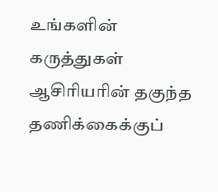உங்களின் கருத்துகள் ஆசிரியரின் தகுந்த தணிக்கைக்குப்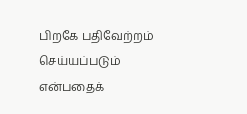பிறகே பதிவேற்றம் செய்யப்படும் என்பதைக்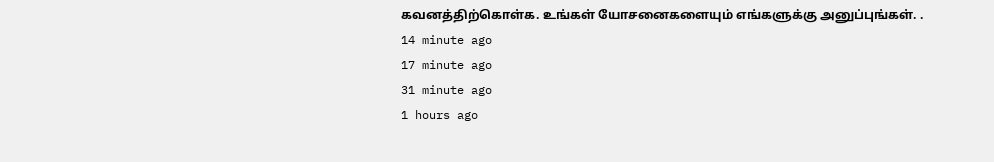கவனத்திற்கொள்க. உங்கள் யோசனைகளையும் எங்களுக்கு அனுப்புங்கள். .
14 minute ago
17 minute ago
31 minute ago
1 hours ago